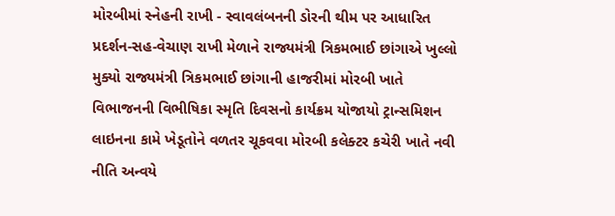મોરબીમાં સ્નેહની રાખી - સ્વાવલંબનની ડોરની થીમ પર આધારિત પ્રદર્શન-સહ-વેચાણ રાખી મેળાને રાજ્યમંત્રી ત્રિકમભાઈ છાંગાએ ખુલ્લો મુક્યો રાજ્યમંત્રી ત્રિકમભાઈ છાંગાની હાજરીમાં મોરબી ખાતે વિભાજનની વિભીષિકા સ્મૃતિ દિવસનો કાર્યક્રમ યોજાયો ટ્રાન્સમિશન લાઇનના કામે ખેડૂતોને વળતર ચૂકવવા મોરબી કલેક્ટર કચેરી ખાતે નવી નીતિ અન્વયે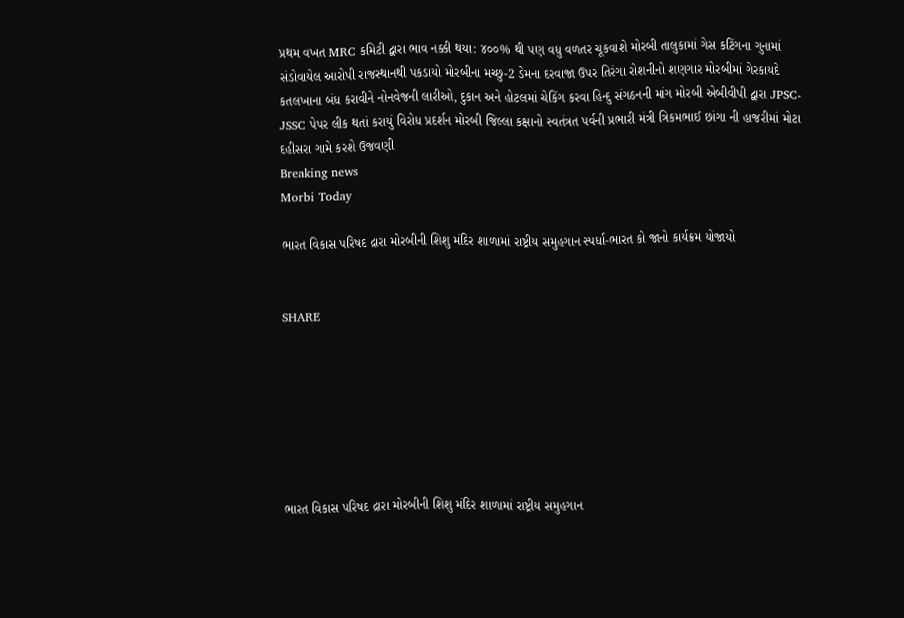પ્રથમ વખત MRC કમિટી દ્વારા ભાવ નક્કી થયા: ૪૦૦% થી પણ વધુ વળતર ચૂકવાશે મોરબી તાલુકામાં ગેસ કટિંગના ગુનામાં સંડોવાયેલ આરોપી રાજસ્થાનથી પકડાયો મોરબીના મચ્છુ-2 ડેમના દરવાજા ઉપર તિરંગા રોશનીનો શણગાર મોરબીમાં ગેરકાયદે કતલખાના બંધ કરાવીને નોનવેજની લારીઓ, દુકાન અને હોટલમાં ચેકિંગ કરવા હિન્દુ સંગઠનની માંગ મોરબી એબીવીપી દ્વારા JPSC-JSSC પેપર લીક થતાં કરાયું વિરોધ પ્રદર્શન મોરબી જિલ્લા કક્ષાનો સ્વતંત્રત પર્વની પ્રભારી મંત્રી ત્રિકમભાઈ છાંગા ની હાજરીમાં મોટા દહીસરા ગામે કરશે ઉજવણી
Breaking news
Morbi Today

ભારત વિકાસ પરિષદ દ્રારા મોરબીની શિશુ મંદિર શાળામાં રાષ્ટ્રીય સમુહગાન સ્પર્ધા-ભારત કો જાનો કાર્યક્રમ યોજાયો


SHARE







ભારત વિકાસ પરિષદ દ્રારા મોરબીની શિશુ મંદિર શાળામાં રાષ્ટ્રીય સમુહગાન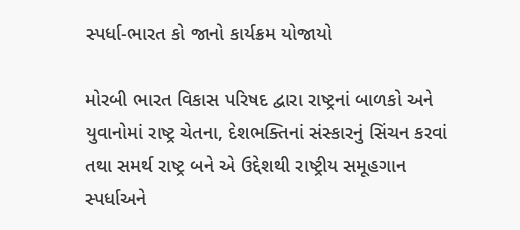સ્પર્ધા-ભારત કો જાનો કાર્યક્રમ યોજાયો

મોરબી ભારત વિકાસ પરિષદ દ્વારા રાષ્ટ્રનાં બાળકો અને યુવાનોમાં રાષ્ટ્ર ચેતના, દેશભક્તિનાં સંસ્કારનું સિંચન કરવાં તથા સમર્થ રાષ્ટ્ર બને એ ઉદ્દેશથી રાષ્ટ્રીય સમૂહગાન સ્પર્ધાઅને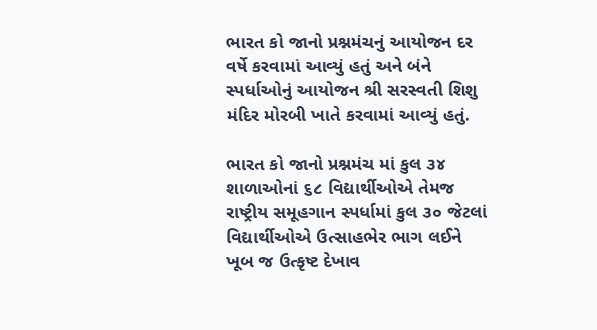ભારત કો જાનો પ્રશ્નમંચનું આયોજન દર વર્ષે કરવામાં આવ્યું હતું અને બંને સ્પર્ધાઓનું આયોજન શ્રી સરસ્વતી શિશુ મંદિર મોરબી ખાતે કરવામાં આવ્યું હતું.

ભારત કો જાનો પ્રશ્નમંચ માં કુલ ૩૪ શાળાઓનાં ૬૮ વિદ્યાર્થીઓએ તેમજ રાષ્ટ્રીય સમૂહગાન સ્પર્ધામાં કુલ ૩૦ જેટલાં વિદ્યાર્થીઓએ ઉત્સાહભેર ભાગ લઈને ખૂબ જ ઉત્કૃષ્ટ દેખાવ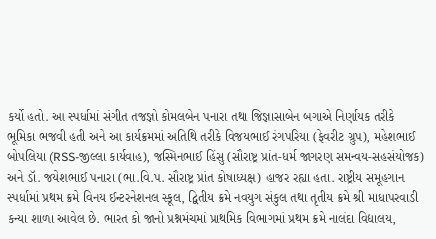કર્યો હતો. આ સ્પર્ધામાં સંગીત તજજ્ઞો કોમલબેન પનારા તથા જિજ્ઞાસાબેન બગાએ નિર્ણાયક તરીકે ભૂમિકા ભજવી હતી અને આ કાર્યક્રમમાં અતિથિ તરીકે વિજયભાઈ રંગપરિયા (ફેવરીટ ગ્રુપ), મહેશભાઈ બોપલિયા (RSS-જીલ્લા કાર્યવાહ), જસ્મિનભાઈ હિંસુ (સૌરાષ્ટ્ર પ્રાંત-ધર્મ જાગરણ સમન્વય-સહસંયોજક) અને ડૉ. જયેશભાઈ પનારા (ભા.વિ.પ. સૌરાષ્ટ્ર પ્રાંત કોષાધ્યક્ષ) હાજર રહ્યા હતા. રાષ્ટ્રીય સમૂહગાન સ્પર્ધામાં પ્રથમ ક્રમે વિનય ઈન્ટરનેશનલ સ્કૂલ, દ્વિતીય ક્રમે નવયુગ સંકુલ તથા તૃતીય ક્રમે શ્રી માધાપરવાડી કન્યા શાળા આવેલ છે. ભારત કો જાનો પ્રશ્નમંચમાં પ્રાથમિક વિભાગમાં પ્રથમ ક્રમે નાલંદા વિદ્યાલય,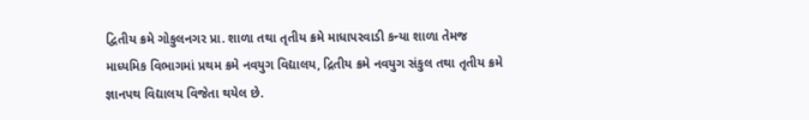દ્વિતીય ક્રમે ગોકુલનગર પ્રા. શાળા તથા તૃતીય ક્રમે માધાપરવાડી કન્યા શાળા તેમજ માધ્યમિક વિભાગમાં પ્રથમ ક્રમે નવયુગ વિદ્યાલય, દ્રિતીય ક્રમે નવયુગ સંકુલ તથા તૃતીય ક્રમે જ્ઞાનપથ વિદ્યાલય વિજેતા થયેલ છે.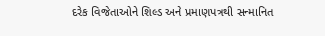દરેક વિજેતાઓને શિલ્ડ અને પ્રમાણપત્રથી સન્માનિત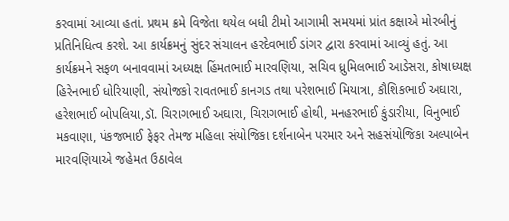કરવામાં આવ્યા હતાં. પ્રથમ ક્રમે વિજેતા થયેલ બધી ટીમો આગામી સમયમાં પ્રાંત કક્ષાએ મોરબીનું પ્રતિનિધિત્વ કરશે. આ કાર્યક્રમનું સુંદર સંચાલન હરદેવભાઈ ડાંગર દ્વારા કરવામાં આવ્યું હતું. આ કાર્યક્રમને સફળ બનાવવામાં અધ્યક્ષ હિંમતભાઈ મારવણિયા, સચિવ ધ્રુમિલભાઈ આડેસરા, કોષાધ્યક્ષ હિરેનભાઈ ધોરિયાણી, સંયોજકો રાવતભાઈ કાનગડ તથા પરેશભાઈ મિયાત્રા, કૌશિકભાઈ અઘારા, હરેશભાઈ બોપલિયા,ડૉ. ચિરાગભાઈ અઘારા, ચિરાગભાઈ હોથી, મનહરભાઈ કુંડારીયા, વિનુભાઈ મકવાણા, પંકજભાઈ ફેફર તેમજ મહિલા સંયોજિકા દર્શનાબેન પરમાર અને સહસંયોજિકા અલ્પાબેન મારવણિયાએ જહેમત ઉઠાવેલ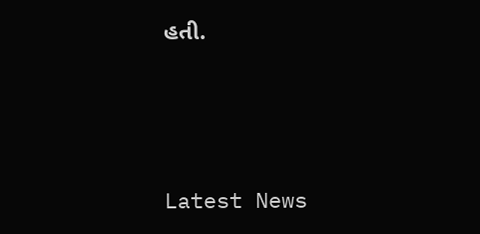હતી.






Latest News